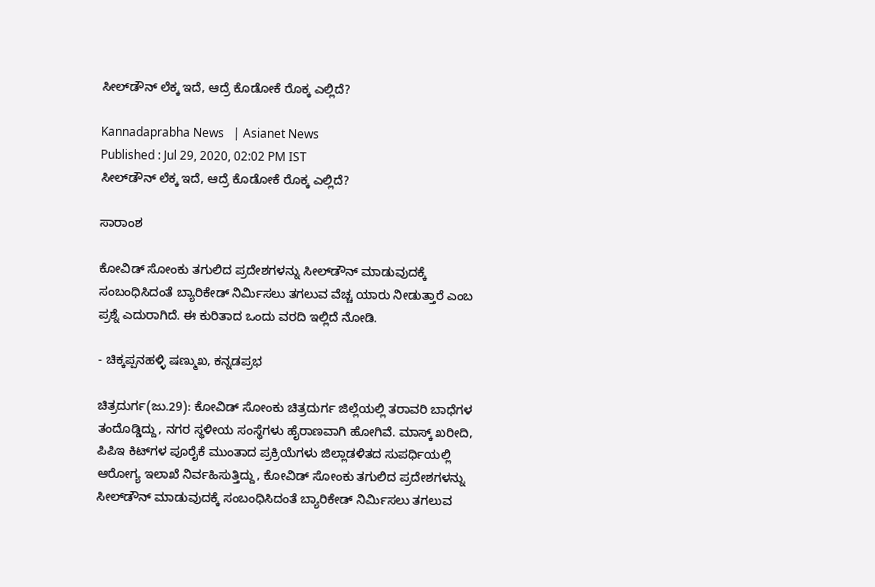ಸೀಲ್‌ಡೌನ್ ಲೆಕ್ಕ ಇದೆ, ಆದ್ರೆ ಕೊಡೋಕೆ ರೊಕ್ಕ ಎಲ್ಲಿದೆ?

Kannadaprabha News   | Asianet News
Published : Jul 29, 2020, 02:02 PM IST
ಸೀಲ್‌ಡೌನ್ ಲೆಕ್ಕ ಇದೆ, ಆದ್ರೆ ಕೊಡೋಕೆ ರೊಕ್ಕ ಎಲ್ಲಿದೆ?

ಸಾರಾಂಶ

ಕೋವಿಡ್‌ ಸೋಂಕು ತಗುಲಿದ ಪ್ರದೇಶಗಳನ್ನು ಸೀಲ್‌ಡೌನ್‌ ಮಾಡುವುದಕ್ಕೆ ಸಂಬಂಧಿಸಿದಂತೆ ಬ್ಯಾರಿಕೇಡ್‌ ನಿರ್ಮಿಸಲು ತಗಲುವ ವೆಚ್ಚ ಯಾರು ನೀಡುತ್ತಾರೆ ಎಂಬ ಪ್ರಶ್ನೆ ಎದುರಾಗಿದೆ. ಈ ಕುರಿತಾದ ಒಂದು ವರದಿ ಇಲ್ಲಿದೆ ನೋಡಿ.

- ಚಿಕ್ಕಪ್ಪನಹಳ್ಳಿ ಷಣ್ಮುಖ, ಕನ್ನಡಪ್ರಭ

ಚಿತ್ರದುರ್ಗ(ಜು.29): ಕೋವಿಡ್‌ ಸೋಂಕು ಚಿತ್ರದುರ್ಗ ಜಿಲ್ಲೆಯಲ್ಲಿ ತರಾವರಿ ಬಾಧೆಗಳ ತಂದೊಡ್ಡಿದ್ದು, ನಗರ ಸ್ಥಳೀಯ ಸಂಸ್ಥೆಗಳು ಹೈರಾಣವಾಗಿ ಹೋಗಿವೆ. ಮಾಸ್ಕ್‌ ಖರೀದಿ, ಪಿಪಿಇ ಕಿಟ್‌ಗಳ ಪೂರೈಕೆ ಮುಂತಾದ ಪ್ರಕ್ರಿಯೆಗಳು ಜಿಲ್ಲಾಡಳಿತದ ಸುಪರ್ಧಿಯಲ್ಲಿ ಆರೋಗ್ಯ ಇಲಾಖೆ ನಿರ್ವಹಿಸುತ್ತಿದ್ದು, ಕೋವಿಡ್‌ ಸೋಂಕು ತಗುಲಿದ ಪ್ರದೇಶಗಳನ್ನು ಸೀಲ್‌ಡೌನ್‌ ಮಾಡುವುದಕ್ಕೆ ಸಂಬಂಧಿಸಿದಂತೆ ಬ್ಯಾರಿಕೇಡ್‌ ನಿರ್ಮಿಸಲು ತಗಲುವ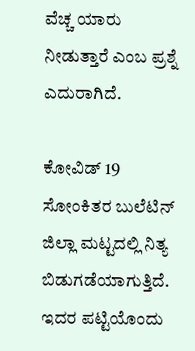ವೆಚ್ಚ ಯಾರು ನೀಡುತ್ತಾರೆ ಎಂಬ ಪ್ರಶ್ನೆ ಎದುರಾಗಿದೆ.

ಕೋವಿಡ್‌ 19 ಸೋಂಕಿತರ ಬುಲೆಟಿನ್‌ ಜಿಲ್ಲಾ ಮಟ್ಟದಲ್ಲಿ ನಿತ್ಯ ಬಿಡುಗಡೆಯಾಗುತ್ತಿದೆ. ಇದರ ಪಟ್ಟಿಯೊಂದು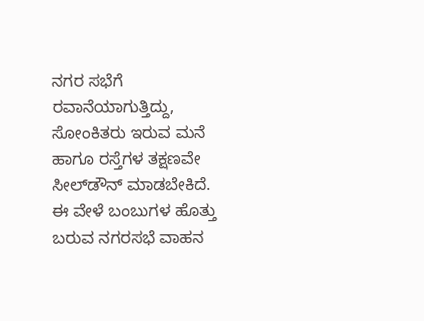ನಗರ ಸಭೆಗೆ ರವಾನೆಯಾಗುತ್ತಿದ್ದು, ಸೋಂಕಿತರು ಇರುವ ಮನೆ ಹಾಗೂ ರಸ್ತೆಗಳ ತಕ್ಷಣವೇ ಸೀಲ್‌ಡೌನ್‌ ಮಾಡಬೇಕಿದೆ. ಈ ವೇಳೆ ಬಂಬುಗಳ ಹೊತ್ತು ಬರುವ ನಗರಸಭೆ ವಾಹನ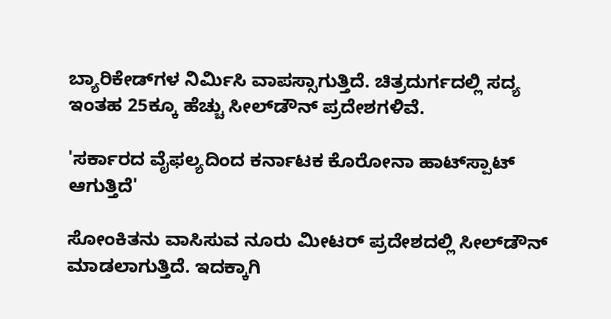ಬ್ಯಾರಿಕೇಡ್‌ಗಳ ನಿರ್ಮಿಸಿ ವಾಪಸ್ಸಾಗುತ್ತಿದೆ. ಚಿತ್ರದುರ್ಗದಲ್ಲಿ ಸದ್ಯ ಇಂತಹ 25ಕ್ಕೂ ಹೆಚ್ಚು ಸೀಲ್‌ಡೌನ್‌ ಪ್ರದೇಶಗಳಿವೆ.

'ಸರ್ಕಾರದ ವೈಫಲ್ಯದಿಂದ ಕರ್ನಾಟಕ ಕೊರೋನಾ ಹಾಟ್‌ಸ್ಪಾಟ್‌ ಆಗುತ್ತಿದೆ'

ಸೋಂಕಿತನು ವಾಸಿಸುವ ನೂರು ಮೀಟರ್‌ ಪ್ರದೇಶದಲ್ಲಿ ಸೀಲ್‌ಡೌನ್‌ ಮಾಡಲಾಗುತ್ತಿದೆ. ಇದಕ್ಕಾಗಿ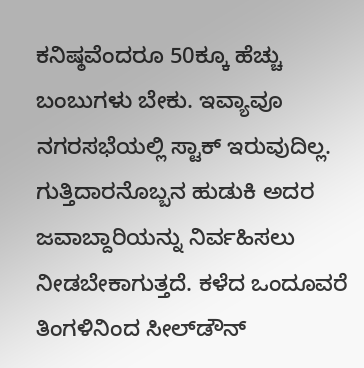ಕನಿಷ್ಠವೆಂದರೂ 50ಕ್ಕೂ ಹೆಚ್ಚು ಬಂಬುಗಳು ಬೇಕು. ಇವ್ಯಾವೂ ನಗರಸಭೆಯಲ್ಲಿ ಸ್ಟಾಕ್‌ ಇರುವುದಿಲ್ಲ. ಗುತ್ತಿದಾರನೊಬ್ಬನ ಹುಡುಕಿ ಅದರ ಜವಾಬ್ದಾರಿಯನ್ನು ನಿರ್ವಹಿಸಲು ನೀಡಬೇಕಾಗುತ್ತದೆ. ಕಳೆದ ಒಂದೂವರೆ ತಿಂಗಳಿನಿಂದ ಸೀಲ್‌ಡೌನ್‌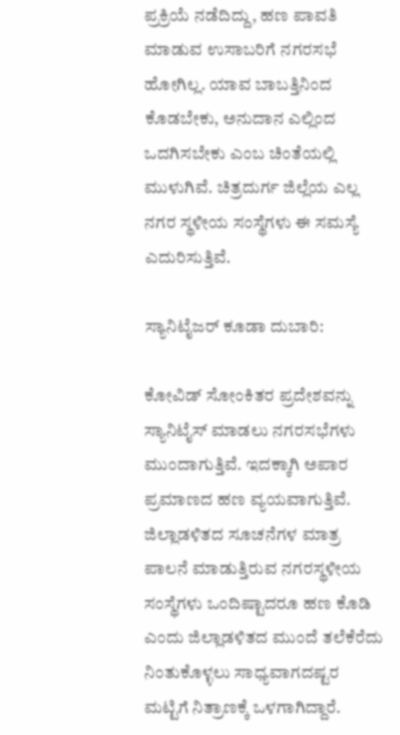ಪ್ರಕ್ರಿಯೆ ನಡೆದಿದ್ದು, ಹಣ ಪಾವತಿ ಮಾಡುವ ಉಸಾಬರಿಗೆ ನಗರಸಭೆ ಹೋಗಿಲ್ಲ. ಯಾವ ಬಾಬತ್ತಿನಿಂದ ಕೊಡಬೇಕು, ಅನುದಾನ ಎಲ್ಲಿಂದ ಒದಗಿಸಬೇಕು ಎಂಬ ಚಿಂತೆಯಲ್ಲಿ ಮುಳುಗಿವೆ. ಚಿತ್ರದುರ್ಗ ಜಿಲ್ಲೆಯ ಎಲ್ಲ ನಗರ ಸ್ಥಳೀಯ ಸಂಸ್ಥೆಗಳು ಈ ಸಮಸ್ಯೆ ಎದುರಿಸುತ್ತಿವೆ.

ಸ್ಯಾನಿಟೈಜರ್‌ ಕೂಡಾ ದುಬಾರಿ:

ಕೋವಿಡ್‌ ಸೋಂಕಿತರ ಪ್ರದೇಶವನ್ನು ಸ್ಯಾನಿಟೈಸ್‌ ಮಾಡಲು ನಗರಸಭೆಗಳು ಮುಂದಾಗುತ್ತಿವೆ. ಇದಕ್ಕಾಗಿ ಅಪಾರ ಪ್ರಮಾಣದ ಹಣ ವ್ಯಯವಾಗುತ್ತಿವೆ. ಜಿಲ್ಲಾಡಳಿತದ ಸೂಚನೆಗಳ ಮಾತ್ರ ಪಾಲನೆ ಮಾಡುತ್ತಿರುವ ನಗರಸ್ಥಳೀಯ ಸಂಸ್ಥೆಗಳು ಒಂದಿಷ್ಟಾದರೂ ಹಣ ಕೊಡಿ ಎಂದು ಜಿಲ್ಲಾಡಳಿತದ ಮುಂದೆ ತಲೆಕೆರೆದು ನಿಂತುಕೊಳ್ಳಲು ಸಾಧ್ಯವಾಗದಷ್ಟರ ಮಟ್ಟಿಗೆ ನಿತ್ರಾಣಕ್ಕೆ ಒಳಗಾಗಿದ್ದಾರೆ.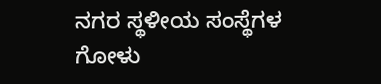ನಗರ ಸ್ಥಳೀಯ ಸಂಸ್ಥೆಗಳ ಗೋಳು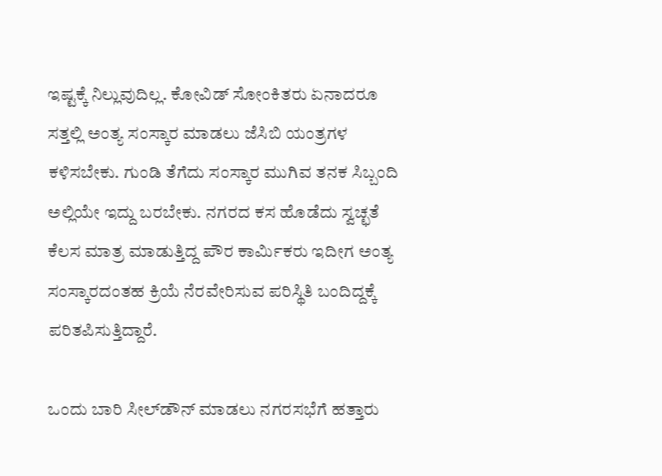ಇಷ್ಟಕ್ಕೆ ನಿಲ್ಲುವುದಿಲ್ಲ. ಕೋವಿಡ್‌ ಸೋಂಕಿತರು ಏನಾದರೂ ಸತ್ತಲ್ಲಿ ಅಂತ್ಯ ಸಂಸ್ಕಾರ ಮಾಡಲು ಜೆಸಿಬಿ ಯಂತ್ರಗಳ ಕಳಿಸಬೇಕು. ಗುಂಡಿ ತೆಗೆದು ಸಂಸ್ಕಾರ ಮುಗಿವ ತನಕ ಸಿಬ್ಬಂದಿ ಅಲ್ಲಿಯೇ ಇದ್ದು ಬರಬೇಕು. ನಗರದ ಕಸ ಹೊಡೆದು ಸ್ವಚ್ಛತೆ ಕೆಲಸ ಮಾತ್ರ ಮಾಡುತ್ತಿದ್ದ ಪೌರ ಕಾರ್ಮಿಕರು ಇದೀಗ ಅಂತ್ಯ ಸಂಸ್ಕಾರದಂತಹ ಕ್ರಿಯೆ ನೆರವೇರಿಸುವ ಪರಿಸ್ಥಿತಿ ಬಂದಿದ್ದಕ್ಕೆ ಪರಿತಪಿಸುತ್ತಿದ್ದಾರೆ.

ಒಂದು ಬಾರಿ ಸೀಲ್‌ಡೌನ್‌ ಮಾಡಲು ನಗರಸಭೆಗೆ ಹತ್ತಾರು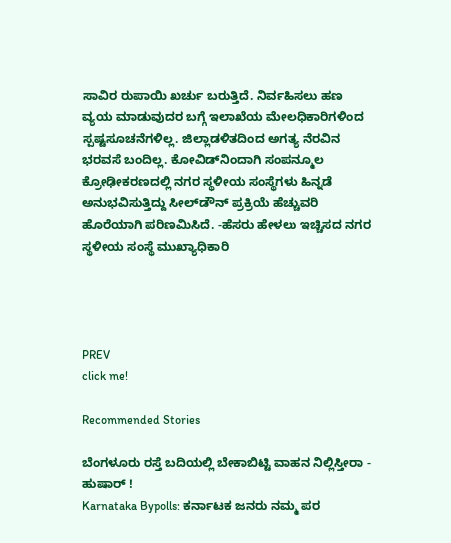ಸಾವಿರ ರುಪಾಯಿ ಖರ್ಚು ಬರುತ್ತಿದೆ. ನಿರ್ವಹಿಸಲು ಹಣ ವ್ಯಯ ಮಾಡುವುದರ ಬಗ್ಗೆ ಇಲಾಖೆಯ ಮೇಲಧಿಕಾರಿಗಳಿಂದ ಸ್ಪಷ್ಟಸೂಚನೆಗಳಿಲ್ಲ. ಜಿಲ್ಲಾಡಳಿತದಿಂದ ಅಗತ್ಯ ನೆರವಿನ ಭರವಸೆ ಬಂದಿಲ್ಲ. ಕೋವಿಡ್‌ನಿಂದಾಗಿ ಸಂಪನ್ಮೂಲ ಕ್ರೋಢೀಕರಣದಲ್ಲಿ ನಗರ ಸ್ಥಳೀಯ ಸಂಸ್ಥೆಗಳು ಹಿನ್ನಡೆ ಅನುಭವಿಸುತ್ತಿದ್ದು ಸೀಲ್‌ಡೌನ್‌ ಪ್ರಕ್ರಿಯೆ ಹೆಚ್ಚುವರಿ ಹೊರೆಯಾಗಿ ಪರಿಣಮಿಸಿದೆ. -ಹೆಸರು ಹೇಳಲು ಇಚ್ಚಿಸದ ನಗರ ಸ್ಥಳೀಯ ಸಂಸ್ಥೆ ಮುಖ್ಯಾಧಿಕಾರಿ




PREV
click me!

Recommended Stories

ಬೆಂಗಳೂರು ರಸ್ತೆ ಬದಿಯಲ್ಲಿ ಬೇಕಾಬಿಟ್ಟಿ ವಾಹನ ನಿಲ್ಲಿಸ್ತೀರಾ - ಹುಷಾರ್ !
Karnataka Bypolls: ಕರ್ನಾಟಕ ಜನರು ನಮ್ಮ ಪರ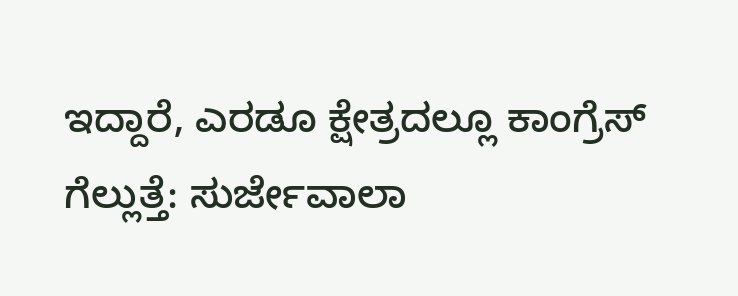ಇದ್ದಾರೆ, ಎರಡೂ ಕ್ಷೇತ್ರದಲ್ಲೂ ಕಾಂಗ್ರೆಸ್‌ ಗೆಲ್ಲುತ್ತೆ: ಸುರ್ಜೇವಾಲಾ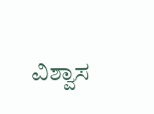ವಿಶ್ವಾಸ